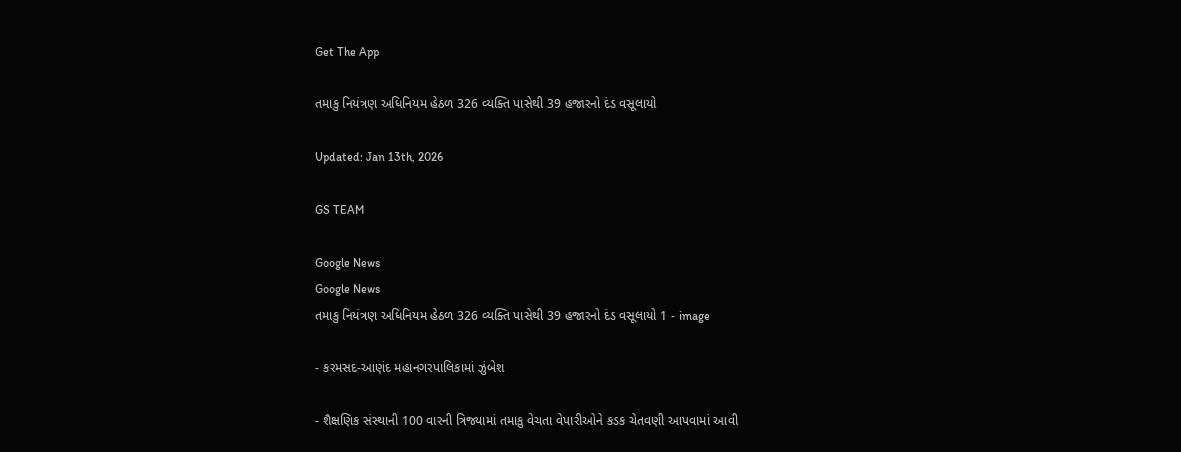Get The App

તમાકુ નિયંત્રણ અધિનિયમ હેઠળ 326 વ્યક્તિ પાસેથી 39 હજારનો દંડ વસૂલાયો

Updated: Jan 13th, 2026

GS TEAM

Google News
Google News
તમાકુ નિયંત્રણ અધિનિયમ હેઠળ 326 વ્યક્તિ પાસેથી 39 હજારનો દંડ વસૂલાયો 1 - image

- કરમસદ-આણંદ મહાનગરપાલિકામાં ઝુંબેશ

- શૈક્ષણિક સંસ્થાની 100 વારની ત્રિજ્યામાં તમાકુ વેચતા વેપારીઓને કડક ચેતવણી આપવામાં આવી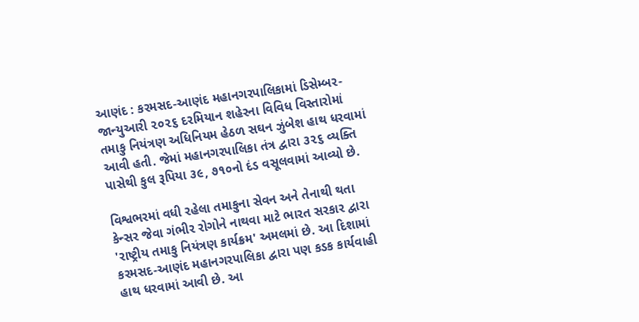આણંદ : કરમસદ-આણંદ મહાનગરપાલિકામાં ડિસેમ્બર-જાન્યુઆરી ૨૦૨૬ દરમિયાન શહેરના વિવિધ વિસ્તારોમાં તમાકુ નિયંત્રણ અધિનિયમ હેઠળ સઘન ઝુંબેશ હાથ ધરવામાં આવી હતી. જેમાં મહાનગરપાલિકા તંત્ર દ્વારા ૩૨૬ વ્યક્તિ પાસેથી કુલ રૂપિયા ૩૯, ૭૧૦નો દંડ વસૂલવામાં આવ્યો છે.

વિશ્વભરમાં વધી રહેલા તમાકુના સેવન અને તેનાથી થતા કેન્સર જેવા ગંભીર રોગોને નાથવા માટે ભારત સરકાર દ્વારા 'રાષ્ટ્રીય તમાકુ નિયંત્રણ કાર્યક્રમ' અમલમાં છે. આ દિશામાં કરમસદ-આણંદ મહાનગરપાલિકા દ્વારા પણ કડક કાર્યવાહી હાથ ધરવામાં આવી છે. આ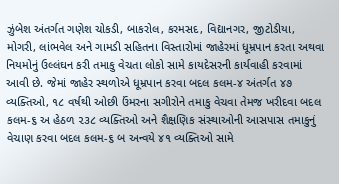ઝુંબેશ અંતર્ગત ગણેશ ચોકડી, બાકરોલ, કરમસદ, વિદ્યાનગર, જીટોડીયા, મોગરી, લાંભવેલ અને ગામડી સહિતના વિસ્તારોમાં જાહેરમાં ધૂમ્રપાન કરતા અથવા નિયમોનું ઉલ્લંઘન કરી તમાકુ વેચતા લોકો સામે કાયદેસરની કાર્યવાહી કરવામાં આવી છે. જેમાં જાહેર સ્થળોએ ધૂમ્રપાન કરવા બદલ કલમ-૪ અંતર્ગત ૪૭ વ્યક્તિઓ, ૧૮ વર્ષથી ઓછી ઉંમરના સગીરોને તમાકુ વેચવા તેમજ ખરીદવા બદલ કલમ-૬ અ હેઠળ ૨૩૮ વ્યક્તિઓ અને શૈક્ષણિક સંસ્થાઓની આસપાસ તમાકુનું વેચાણ કરવા બદલ કલમ-૬ બ અન્વયે ૪૧ વ્યક્તિઓ સામે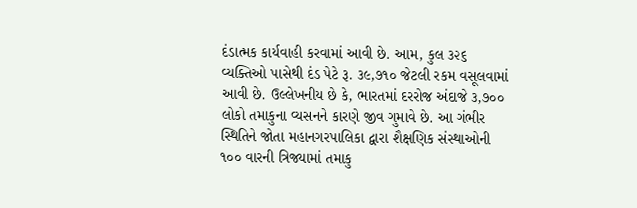દંડાત્મક કાર્યવાહી કરવામાં આવી છે. આમ, કુલ ૩૨૬ વ્યક્તિઓ પાસેથી દંડ પેટે રૂ. ૩૯,૭૧૦ જેટલી રકમ વસૂલવામાં આવી છે. ઉલ્લેખનીય છે કે, ભારતમાં દરરોજ અંદાજે ૩,૭૦૦ લોકો તમાકુના વ્યસનને કારણે જીવ ગુમાવે છે. આ ગંભીર સ્થિતિને જોતા મહાનગરપાલિકા દ્વારા શૈક્ષણિક સંસ્થાઓની ૧૦૦ વારની ત્રિજ્યામાં તમાકુ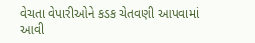વેચતા વેપારીઓને કડક ચેતવણી આપવામાં આવી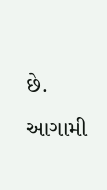છે. આગામી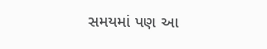સમયમાં પણ આ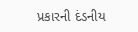પ્રકારની દંડનીય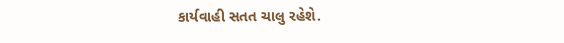કાર્યવાહી સતત ચાલુ રહેશે.